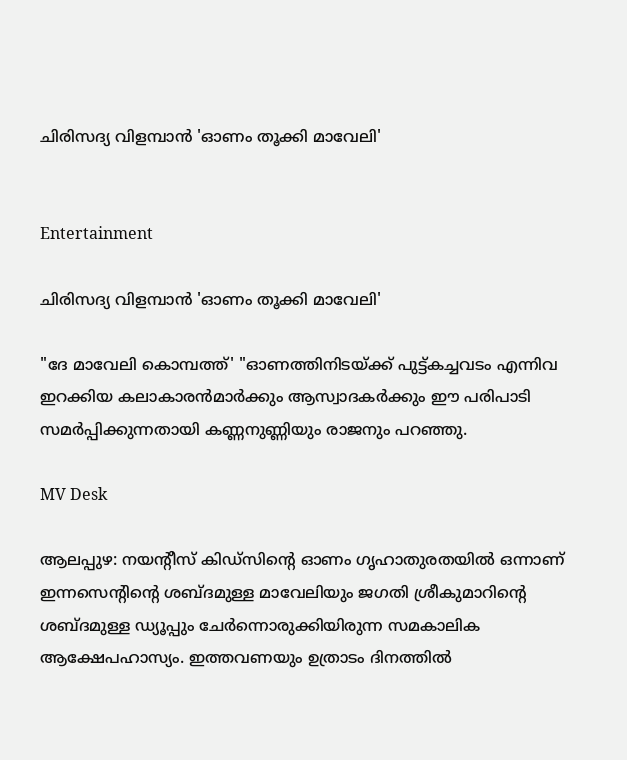ചിരിസദ്യ വിളമ്പാൻ 'ഓണം തൂക്കി മാവേലി'


Entertainment

ചിരിസദ്യ വിളമ്പാൻ 'ഓണം തൂക്കി മാവേലി'

"ദേ മാവേലി കൊമ്പത്ത്' "ഓണത്തിനിടയ്ക്ക് പുട്ട്ക‌ച്ചവടം എന്നിവ ഇറക്കിയ കലാകാരൻമാർക്കും ആസ്വാദകർക്കും ഈ പരിപാടി സമർപ്പിക്കുന്നതായി കണ്ണനുണ്ണിയും രാജനും പറഞ്ഞു.

MV Desk

ആലപ്പുഴ: നയന്‍റീസ് കിഡ്‌സിന്‍റെ ഓണം ഗൃഹാതുരതയിൽ ഒന്നാണ് ഇന്നസെന്‍റിന്‍റെ ശബ്ദമുള്ള മാവേലിയും ജഗതി ശ്രീകുമാറിന്‍റെ ശബ്ദമുള്ള ഡ്യൂപ്പും ചേർന്നൊരുക്കിയിരുന്ന സമകാലിക ആക്ഷേപഹാസ്യം. ഇത്തവണയും ഉത്രാടം ദിനത്തിൽ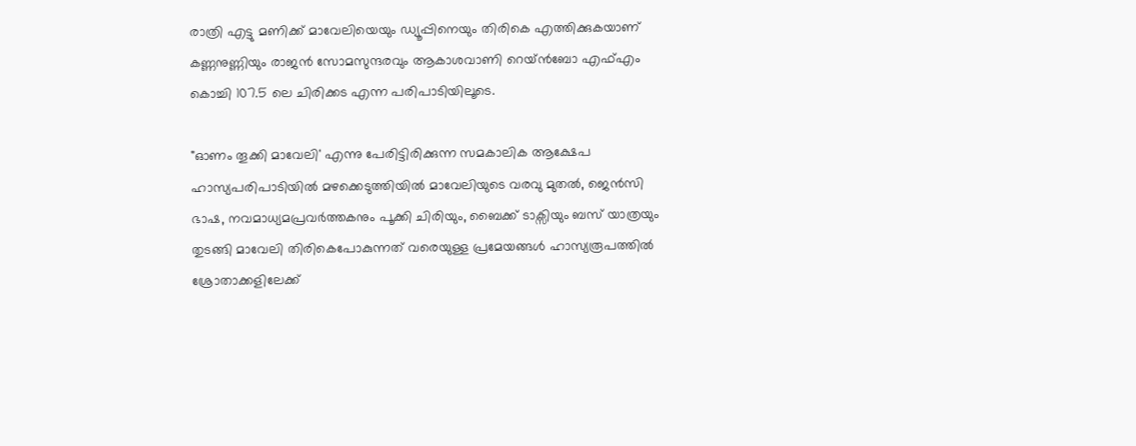രാത്രി എട്ടു മണിക്ക് മാവേലിയെയും ഡ്യൂപ്പിനെയും തിരികെ എത്തിക്കുകയാണ് കണ്ണനുണ്ണിയും രാജൻ സോമസുന്ദരവും ആകാശവാണി റെയ്ൻബോ എഫ്എം കൊച്ചി 107.5 ലെ ചിരിക്കട എന്ന പരിപാടിയിലൂടെ.

"ഓണം തൂക്കി മാവേലി' എന്നു പേരിട്ടിരിക്കുന്ന സമകാലിക ആക്ഷേപ ഹാസ്യപരിപാടിയിൽ മഴക്കെടുത്തിയിൽ മാവേലിയുടെ വരവു മുതൽ, ജെൻസി ഭാഷ, നവമാധ്യമപ്രവർത്തകനും പൂക്കി ചിരിയും, ബൈക്ക് ടാക്സിയും ബസ് യാത്രയും തുടങ്ങി മാവേലി തിരികെപോകുന്നത് വരെയുള്ള പ്രമേയങ്ങൾ ഹാസ്യരൂപത്തിൽ ശ്രോതാക്കളിലേക്ക്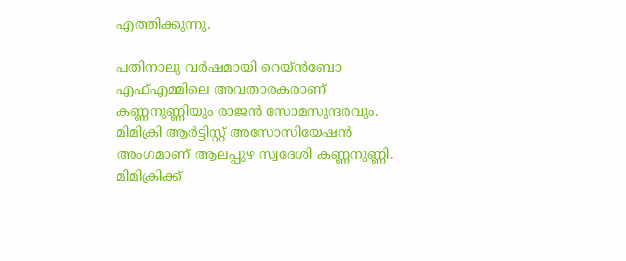എത്തിക്കുന്നു.

പതിനാലു വർഷമായി റെയ്ൻബോ എഫ്‌എമ്മിലെ അവതാരകരാണ് കണ്ണനുണ്ണിയും രാജൻ സോമസുന്ദരവും. മിമിക്രി ആർട്ടിസ്റ്റ് അസോസിയേഷൻ അംഗമാണ് ആലപ്പുഴ സ്വദേശി കണ്ണനുണ്ണി. മിമിക്രിക്ക്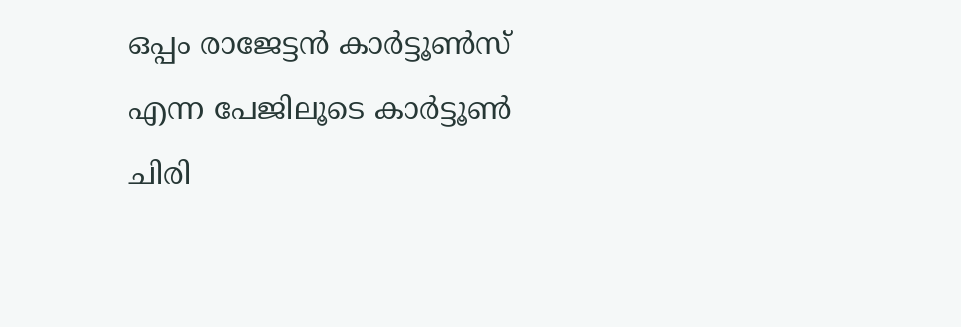ഒപ്പം രാജേട്ടൻ കാർട്ടൂൺസ് എന്ന പേജിലൂടെ കാർട്ടൂൺ ചിരി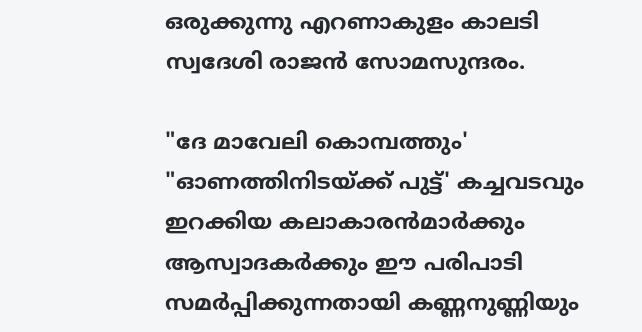ഒരുക്കുന്നു എറണാകുളം കാലടി സ്വദേശി രാജൻ സോമസുന്ദരം.

"ദേ മാവേലി കൊമ്പത്തും' "ഓണത്തിനിടയ്ക്ക് പുട്ട്' കച്ചവടവും ഇറക്കിയ കലാകാരൻമാർക്കും ആസ്വാദകർക്കും ഈ പരിപാടി സമർപ്പിക്കുന്നതായി കണ്ണനുണ്ണിയും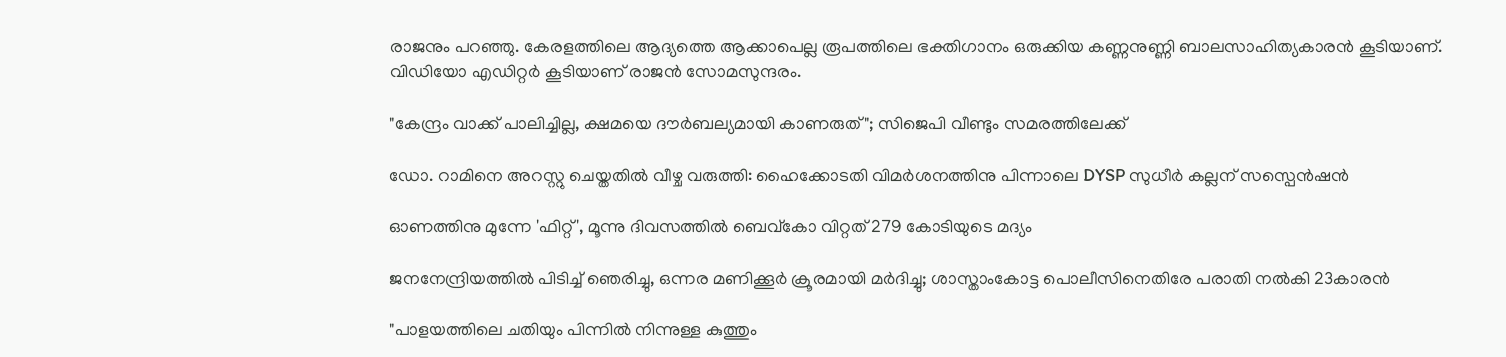രാജനും പറഞ്ഞു. കേരളത്തിലെ ആദ്യത്തെ ആക്കാപെല്ല രൂപത്തിലെ ഭക്തിഗാനം ഒരുക്കിയ കണ്ണനുണ്ണി ബാലസാഹിത്യകാരൻ കൂടിയാണ്. വിഡിയോ എഡിറ്റർ കൂടിയാണ് രാജൻ സോമസുന്ദരം.

"കേന്ദ്രം വാക്ക് പാലിച്ചില്ല, ക്ഷമയെ ദൗർബല്യമായി കാണരുത്"; സിജെപി വീണ്ടും സമരത്തിലേക്ക്

ഡോ. റാമിനെ അറസ്റ്റു ചെയ്തതിൽ വീഴ്ച വരുത്തി: ഹൈക്കോടതി വിമർശനത്തിനു പിന്നാലെ DYSP സുധീർ കല്ലന് സസ്പെൻഷൻ

ഓണത്തിനു മുന്നേ 'ഫിറ്റ്', മൂന്നു ദിവസത്തിൽ ബെവ്കോ വിറ്റത് 279 കോടിയുടെ മദ്യം

ജനനേന്ദ്രിയത്തിൽ പിടിച്ച് ഞെരിച്ചു, ഒന്നര മണിക്കൂർ ക്രൂരമായി മർദിച്ചു; ശാസ്താംകോട്ട പൊലീസിനെതിരേ പരാതി നൽകി 23കാരൻ

"പാളയത്തിലെ ചതിയും പിന്നിൽ നിന്നുള്ള കുത്തും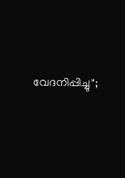വേദനിപ്പിച്ചു";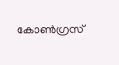കോൺഗ്രസ്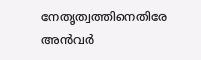നേതൃത്വത്തിനെതിരേ അൻവർ